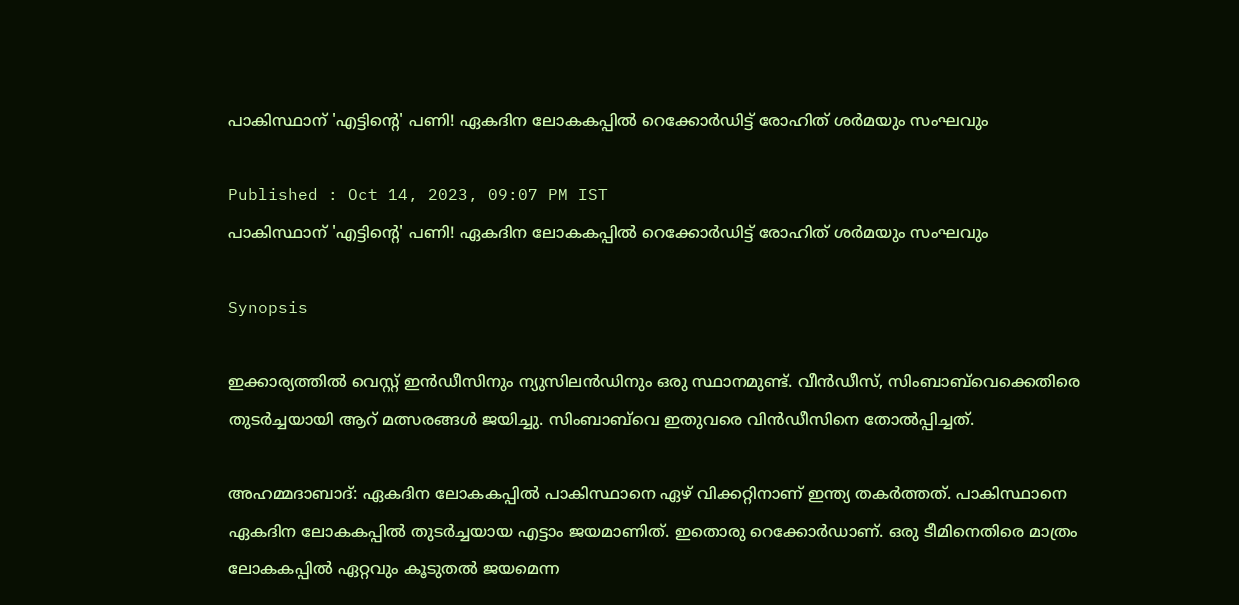പാകിസ്ഥാന് 'എട്ടിന്റെ' പണി! ഏകദിന ലോകകപ്പില്‍ റെക്കോര്‍ഡിട്ട് രോഹിത് ശര്‍മയും സംഘവും

Published : Oct 14, 2023, 09:07 PM IST
പാകിസ്ഥാന് 'എട്ടിന്റെ' പണി! ഏകദിന ലോകകപ്പില്‍ റെക്കോര്‍ഡിട്ട് രോഹിത് ശര്‍മയും സംഘവും

Synopsis

ഇക്കാര്യത്തില്‍ വെസ്റ്റ് ഇന്‍ഡീസിനും ന്യുസിലന്‍ഡിനും ഒരു സ്ഥാനമുണ്ട്. വീന്‍ഡീസ്, സിംബാബ്‌വെക്കെതിരെ തുടര്‍ച്ചയായി ആറ് മത്സരങ്ങള്‍ ജയിച്ചു. സിംബാബ്‌വെ ഇതുവരെ വിന്‍ഡീസിനെ തോല്‍പ്പിച്ചത്.

അഹമ്മദാബാദ്: ഏകദിന ലോകകപ്പില്‍ പാകിസ്ഥാനെ ഏഴ് വിക്കറ്റിനാണ് ഇന്ത്യ തകര്‍ത്തത്. പാകിസ്ഥാനെ ഏകദിന ലോകകപ്പില്‍ തുടര്‍ച്ചയായ എട്ടാം ജയമാണിത്. ഇതൊരു റെക്കോര്‍ഡാണ്. ഒരു ടീമിനെതിരെ മാത്രം ലോകകപ്പില്‍ ഏറ്റവും കൂടുതല്‍ ജയമെന്ന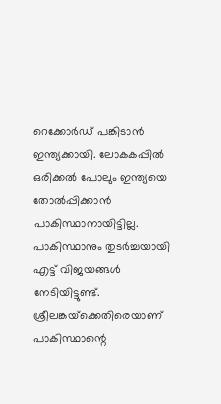റെക്കോര്‍ഡ് പങ്കിടാന്‍ ഇന്ത്യക്കായി. ലോകകപ്പില്‍ ഒരിക്കല്‍ പോലും ഇന്ത്യയെ തോല്‍പ്പിക്കാന്‍ പാകിസ്ഥാനായിട്ടില്ല. പാകിസ്ഥാനും തുടര്‍ച്ചയായി എട്ട് വിജയങ്ങള്‍ നേടിയിട്ടുണ്ട്. ശ്രീലങ്കയ്‌ക്കെതിരെയാണ് പാകിസ്ഥാന്റെ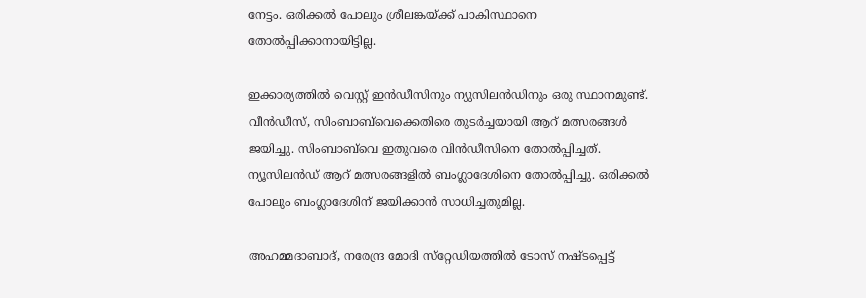നേട്ടം. ഒരിക്കല്‍ പോലും ശ്രീലങ്കയ്ക്ക് പാകിസ്ഥാനെ തോല്‍പ്പിക്കാനായിട്ടില്ല.

ഇക്കാര്യത്തില്‍ വെസ്റ്റ് ഇന്‍ഡീസിനും ന്യുസിലന്‍ഡിനും ഒരു സ്ഥാനമുണ്ട്. വീന്‍ഡീസ്, സിംബാബ്‌വെക്കെതിരെ തുടര്‍ച്ചയായി ആറ് മത്സരങ്ങള്‍ ജയിച്ചു. സിംബാബ്‌വെ ഇതുവരെ വിന്‍ഡീസിനെ തോല്‍പ്പിച്ചത്. ന്യൂസിലന്‍ഡ് ആറ് മത്സരങ്ങളില്‍ ബംഗ്ലാദേശിനെ തോല്‍പ്പിച്ചു. ഒരിക്കല്‍ പോലും ബംഗ്ലാദേശിന് ജയിക്കാന്‍ സാധിച്ചതുമില്ല.

അഹമ്മദാബാദ്, നരേന്ദ്ര മോദി സ്‌റ്റേഡിയത്തില്‍ ടോസ് നഷ്ടപ്പെട്ട്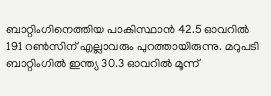ബാറ്റിംഗിനെത്തിയ പാകിസ്ഥാന്‍ 42.5 ഓവറില്‍ 191 റണ്‍സിന് എല്ലാവരും പുറത്തായിരുന്നു. മറുപടി ബാറ്റിംഗില്‍ ഇന്ത്യ 30.3 ഓവറില്‍ മൂന്ന്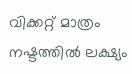വിക്കറ്റ് മാത്രം നഷ്ടത്തില്‍ ലക്ഷ്യം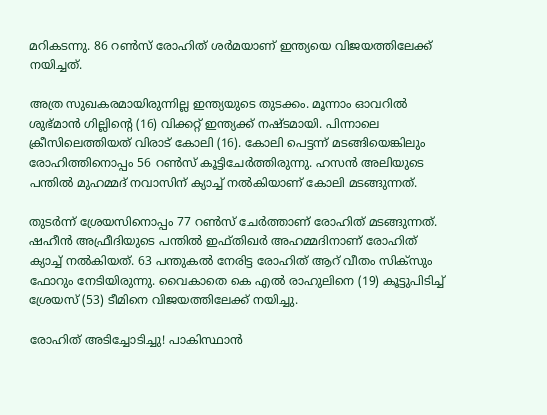മറികടന്നു. 86 റണ്‍സ് രോഹിത് ശര്‍മയാണ് ഇന്ത്യയെ വിജയത്തിലേക്ക് നയിച്ചത്.

അത്ര സുഖകരമായിരുന്നില്ല ഇന്ത്യയുടെ തുടക്കം. മൂന്നാം ഓവറില്‍ ശുഭ്മാന്‍ ഗില്ലിന്റെ (16) വിക്കറ്റ് ഇന്ത്യക്ക് നഷ്ടമായി. പിന്നാലെ ക്രീസിലെത്തിയത് വിരാട് കോലി (16). കോലി പെട്ടന്ന് മടങ്ങിയെങ്കിലും രോഹിത്തിനൊപ്പം 56 റണ്‍സ് കൂട്ടിചേര്‍ത്തിരുന്നു. ഹസന്‍ അലിയുടെ പന്തില്‍ മുഹമ്മദ് നവാസിന് ക്യാച്ച് നല്‍കിയാണ് കോലി മടങ്ങുന്നത്.

തുടര്‍ന്ന് ശ്രേയസിനൊപ്പം 77 റണ്‍സ് ചേര്‍ത്താണ് രോഹിത് മടങ്ങുന്നത്. ഷഹീന്‍ അഫ്രീദിയുടെ പന്തില്‍ ഇഫ്തിഖര്‍ അഹമ്മദിനാണ് രോഹിത് ക്യാച്ച് നല്‍കിയത്. 63 പന്തുകല്‍ നേരിട്ട രോഹിത് ആറ് വീതം സിക്‌സും ഫോറും നേടിയിരുന്നു. വൈകാതെ കെ എല്‍ രാഹുലിനെ (19) കൂട്ടുപിടിച്ച് ശ്രേയസ് (53) ടീമിനെ വിജയത്തിലേക്ക് നയിച്ചു.

രോഹിത് അടിച്ചോടിച്ചു! പാകിസ്ഥാന്‍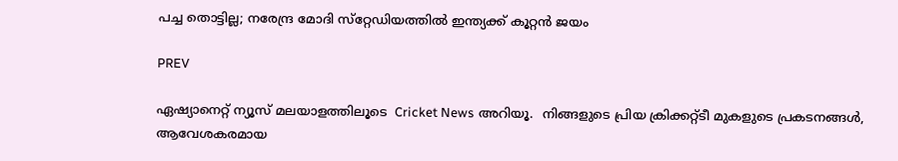പച്ച തൊട്ടില്ല; നരേന്ദ്ര മോദി സ്‌റ്റേഡിയത്തില്‍ ഇന്ത്യക്ക് കൂറ്റന്‍ ജയം

PREV

ഏഷ്യാനെറ്റ് ന്യൂസ് മലയാളത്തിലൂടെ  Cricket News അറിയൂ.  നിങ്ങളുടെ പ്രിയ ക്രിക്കറ്റ്ടീ മുകളുടെ പ്രകടനങ്ങൾ, ആവേശകരമായ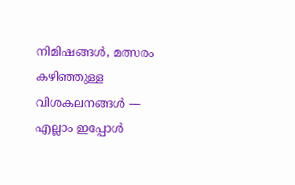നിമിഷങ്ങൾ, മത്സരം കഴിഞ്ഞുള്ള വിശകലനങ്ങൾ — എല്ലാം ഇപ്പോൾ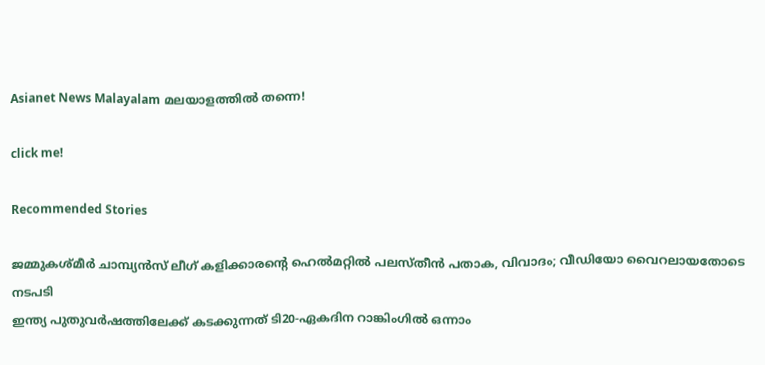Asianet News Malayalam മലയാളത്തിൽ തന്നെ!

click me!

Recommended Stories

ജമ്മുകശ്മീർ ചാമ്പ്യൻസ് ലീഗ് കളിക്കാരന്റെ ഹെൽമറ്റിൽ പലസ്തീൻ പതാക, വിവാദം; വീഡിയോ വൈറലായതോടെ നടപടി
ഇന്ത്യ പുതുവര്‍ഷത്തിലേക്ക് കടക്കുന്നത് ടി20-ഏകദിന റാങ്കിംഗില്‍ ഒന്നാം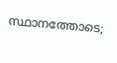സ്ഥാനത്തോടെ;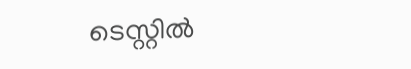ടെസ്റ്റില്‍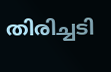തിരിച്ചടി